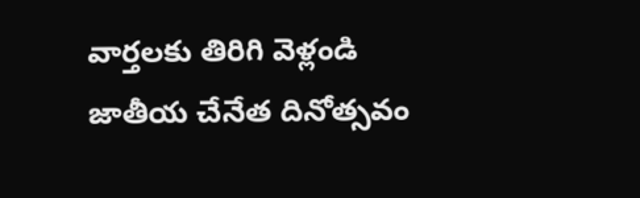వార్తలకు తిరిగి వెళ్లండి
జాతీయ చేనేత దినోత్సవం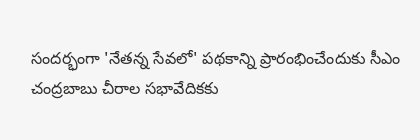సందర్భంగా 'నేతన్న సేవలో' పథకాన్ని ప్రారంభించేందుకు సీఎం చంద్రబాబు చీరాల సభావేదికకు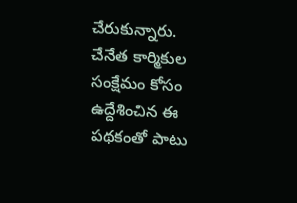చేరుకున్నారు.
చేనేత కార్మికుల సంక్షేమం కోసం ఉద్దేశించిన ఈ పథకంతో పాటు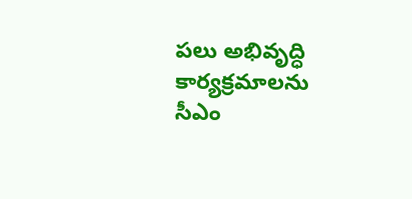పలు అభివృద్ధి కార్యక్రమాలను సీఎం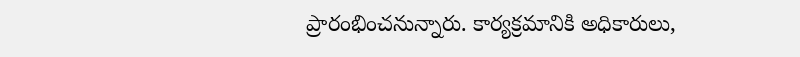ప్రారంభించనున్నారు. కార్యక్రమానికి అధికారులు,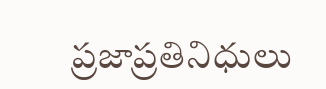ప్రజాప్రతినిధులు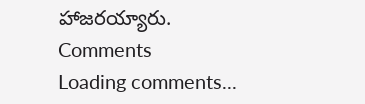హాజరయ్యారు.
Comments
Loading comments...